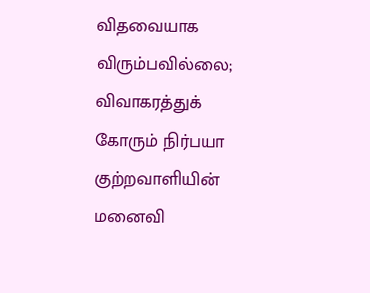விதவையாக விரும்பவில்லை; விவாகரத்துக் கோரும் நிர்பயா குற்றவாளியின் மனைவி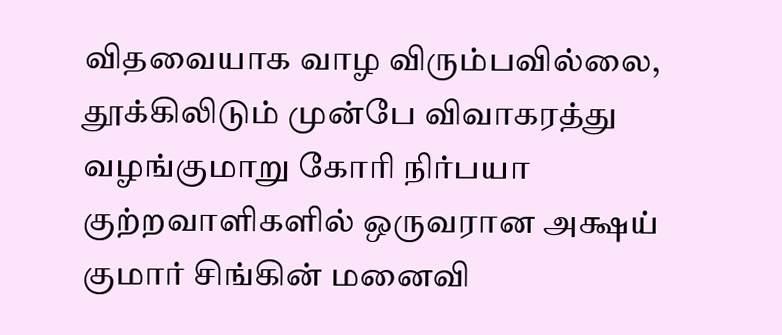விதவையாக வாழ விரும்பவில்லை, தூக்கிலிடும் முன்பே விவாகரத்து வழங்குமாறு கோரி நிர்பயா குற்றவாளிகளில் ஒருவரான அக்ஷய் குமார் சிங்கின் மனைவி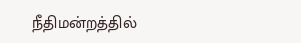நீதிமன்றத்தில்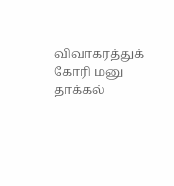விவாகரத்துக் கோரி மனு தாக்கல்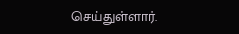செய்துள்ளார்.